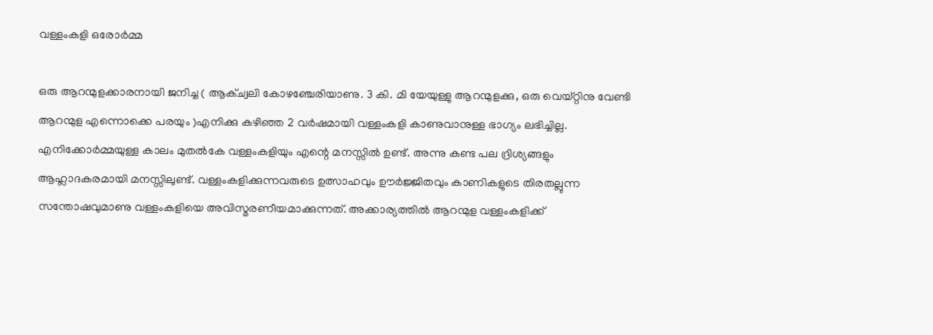വള്ളംകളി ഒരോര്‍മ്മ

ഒരു ആറന്മുളക്കാരനായി ജനിച്ച ( ആക്ച്വലി കോഴഞ്ചേരിയാണു. 3 കി. മി യേയുള്ളു ആറന്മുളക്കു, ഒരു വെയ്റ്റിനു വേണ്ടി ആറന്മുള എന്നൊക്കെ പരയും )എനിക്കു കഴിഞ്ഞ 2 വര്‍ഷമായി വള്ളംകളി കാണുവാനുള്ള ഭാഗ്യം ലഭിച്ചില്ല. എനിക്കോര്‍മ്മയുള്ള കാലം മുതല്‍കേ വള്ളംകളിയും എന്റെ മനസ്സില്‍ ഉണ്ട്‌. അന്നു കണ്ട പല ദ്രിശ്യങ്ങളും ആഹ്ലാദകരമായി മനസ്സിലുണ്ട്‌. വള്ളംകളിക്കുന്നവരുടെ ഉത്സാഹവും ഊര്‍ജ്ജിതവും കാണികളുടെ തിരതല്ലുന്ന സന്തോഷവുമാണു വള്ളംകളിയെ അവിസ്മരണീയമാക്കുന്നത്‌. അക്കാര്യത്തില്‍ ആറന്മുള വള്ളംകളിക്ക്‌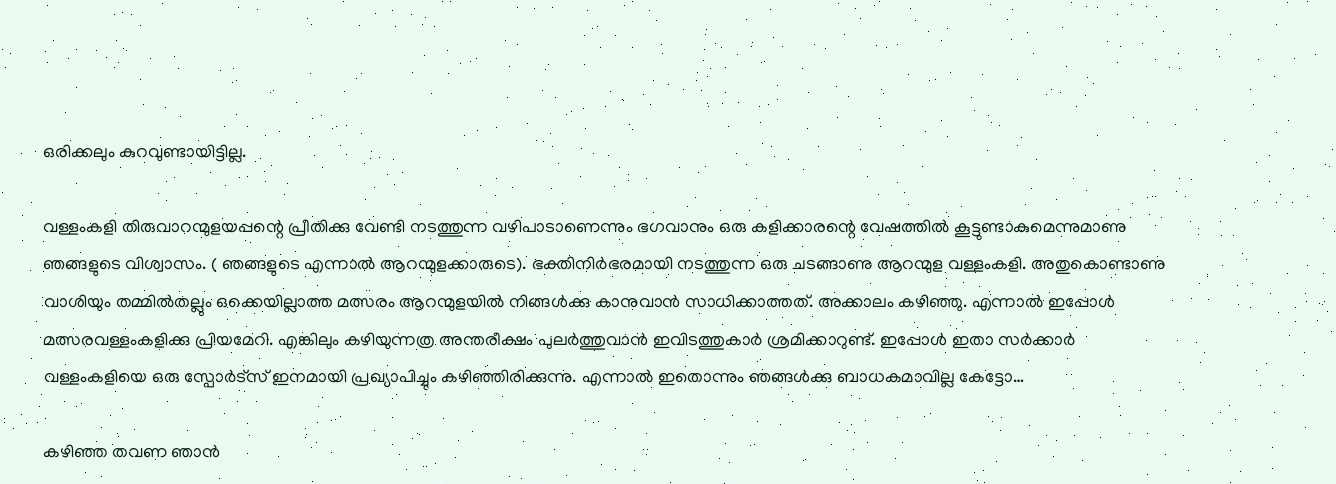ഒരിക്കലും കുറവുണ്ടായിട്ടില്ല.

വള്ളംകളി തിരുവാറന്മുളയപ്പന്റെ പ്രീതിക്കു വേണ്ടി നടത്തുന്ന വഴിപാടാണെന്നും ഭഗവാനും ഒരു കളിക്കാരന്റെ വേഷത്തില്‍ കൂട്ടുണ്ടാകുമെന്നുമാണു ഞങ്ങളുടെ വിശ്വാസം. ( ഞങ്ങളുടെ എന്നാല്‍ ആറന്മുളക്കാരുടെ). ഭക്തിനിര്‍ഭരമായി നടത്തുന്ന ഒരു ചടങ്ങാണു ആറന്മുള വള്ളംകളി. അതുകൊണ്ടാണു വാശിയും തമ്മില്‍തല്ലും ഒക്കെയില്ലാത്ത മത്സരം ആറന്മുളയില്‍ നിങ്ങള്‍ക്കു കാനുവാന്‍ സാധിക്കാത്തത്‌. അക്കാലം കഴിഞ്ഞു. എന്നാല്‍ ഇപ്പോള്‍ മത്സരവള്ളംകളിക്കു പ്രിയമേറി. എങ്കിലും കഴിയുന്നത്ര അന്തരീക്ഷം പുലര്‍ത്തുവാന്‍ ഇവിടത്തുകാര്‍ ശ്രമിക്കാറുണ്ട്‌. ഇപ്പോള്‍ ഇതാ സര്‍ക്കാര്‍ വള്ളംകളിയെ ഒരു സ്പോര്‍ട്സ്‌ ഇനമായി പ്രഖ്യാപിച്ചും കഴിഞ്ഞിരിക്കുന്നു. എന്നാല്‍ ഇതൊന്നും ഞങ്ങള്‍ക്കു ബാധകമാവില്ല കേട്ടോ…

കഴിഞ്ഞ തവണ ഞാന്‍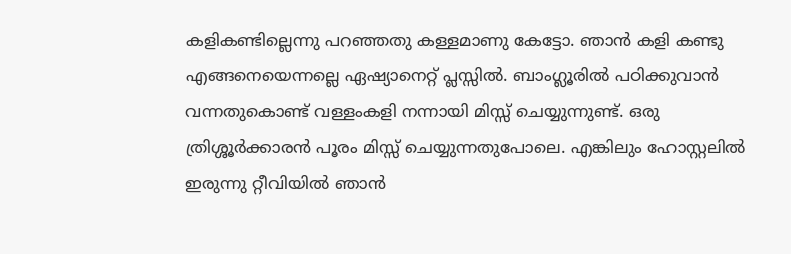കളികണ്ടില്ലെന്നു പറഞ്ഞതു കള്ളമാണു കേട്ടോ. ഞാന്‍ കളി കണ്ടു എങ്ങനെയെന്നല്ലെ ഏഷ്യാനെറ്റ്‌ പ്ലസ്സില്‍. ബാംഗ്ലൂരില്‍ പഠിക്കുവാന്‍ വന്നതുകൊണ്ട്‌ വള്ളംകളി നന്നായി മിസ്സ്‌ ചെയ്യുന്നുണ്ട്‌. ഒരു ത്രിശ്ശൂര്‍ക്കാരന്‍ പൂരം മിസ്സ്‌ ചെയ്യുന്നതുപോലെ. എങ്കിലും ഹോസ്റ്റലില്‍ ഇരുന്നു റ്റീവിയില്‍ ഞാന്‍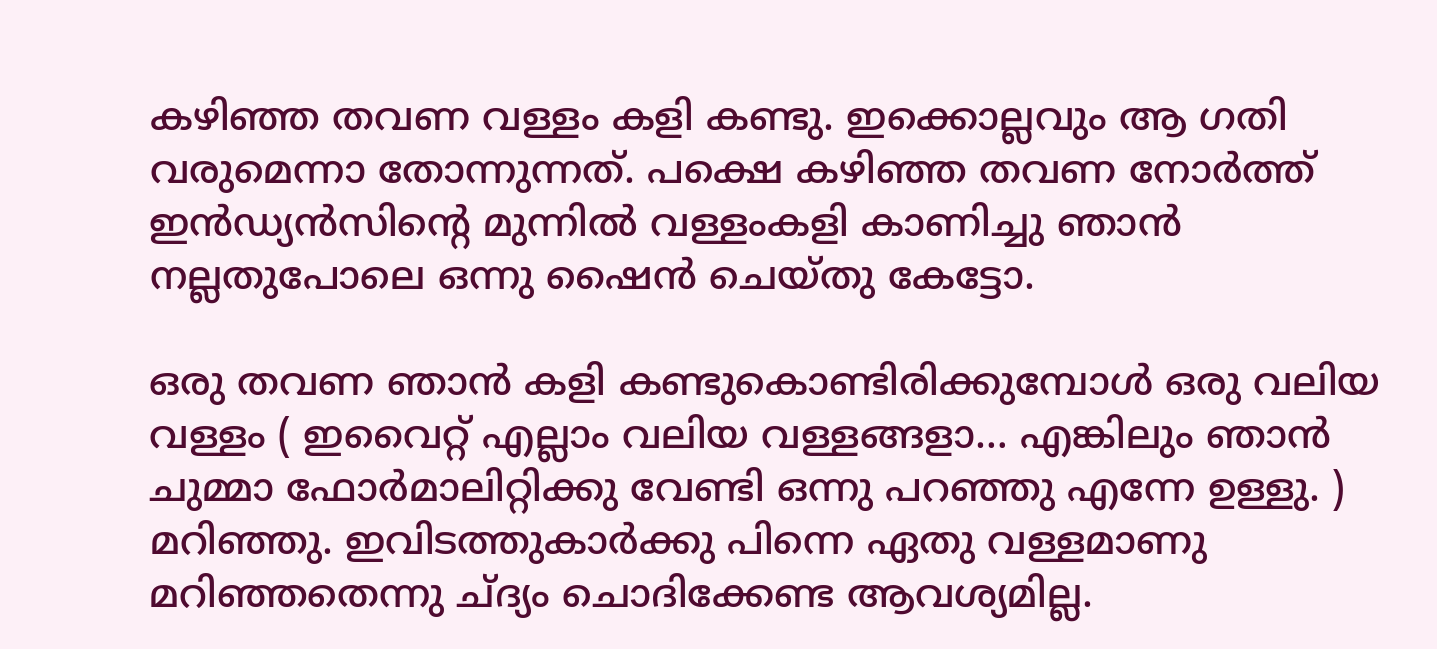കഴിഞ്ഞ തവണ വള്ളം കളി കണ്ടു. ഇക്കൊല്ലവും ആ ഗതി വരുമെന്നാ തോന്നുന്നത്‌. പക്ഷെ കഴിഞ്ഞ തവണ നോര്‍ത്ത്‌ ഇന്‍ഡ്യന്‍സിന്റെ മുന്നില്‍ വള്ളംകളി കാണിച്ചു ഞാന്‍ നല്ലതുപോലെ ഒന്നു ഷൈന്‍ ചെയ്തു കേട്ടോ.

ഒരു തവണ ഞാന്‍ കളി കണ്ടുകൊണ്ടിരിക്കുമ്പോള്‍ ഒരു വലിയ വള്ളം ( ഇവൈറ്റ്‌ എല്ലാം വലിയ വള്ളങ്ങളാ… എങ്കിലും ഞാന്‍ ചുമ്മാ ഫോര്‍മാലിറ്റിക്കു വേണ്ടി ഒന്നു പറഞ്ഞു എന്നേ ഉള്ളു. ) മറിഞ്ഞു. ഇവിടത്തുകാര്‍ക്കു പിന്നെ ഏതു വള്ളമാണു മറിഞ്ഞതെന്നു ച്‌ദ്യം ചൊദിക്കേണ്ട ആവശ്യമില്ല.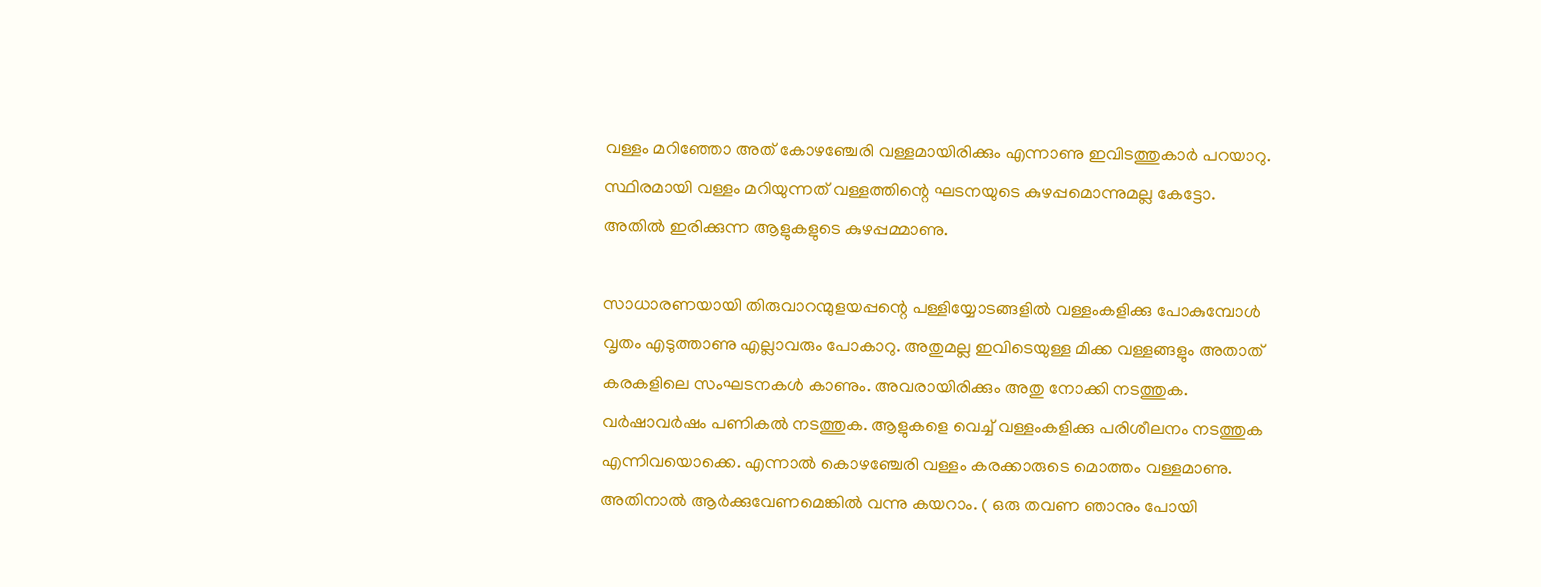വള്ളം മറിഞ്ഞോ അത്‌ കോഴഞ്ചേരി വള്ളമായിരിക്കും എന്നാണു ഇവിടത്തുകാര്‍ പറയാറു. സ്ഥിരമായി വള്ളം മറിയുന്നത്‌ വള്ളത്തിന്റെ ഘടനയുടെ കുഴപ്പമൊന്നുമല്ല കേട്ടോ. അതില്‍ ഇരിക്കുന്ന ആളുകളുടെ കുഴപ്പമ്മാണു.

സാധാരണയായി തിരുവാറന്മുളയപ്പന്റെ പള്ളിയ്യോടങ്ങളില്‍ വള്ളംകളിക്കു പോകുമ്പോള്‍ വൃതം എടുത്താണു എല്ലാവരും പോകാറു. അതുമല്ല ഇവിടെയുള്ള മിക്ക വള്ളങ്ങളും അതാത്‌ കരകളിലെ സംഘടനകള്‍ കാണും. അവരായിരിക്കും അതു നോക്കി നടത്തുക. വര്‍ഷാവര്‍ഷം പണികല്‍ നടത്തുക. ആളുകളെ വെച്ച്‌ വള്ളംകളിക്കു പരിശീലനം നടത്തുക എന്നിവയൊക്കെ. എന്നാല്‍ കൊഴഞ്ചേരി വള്ളം കരക്കാരുടെ മൊത്തം വള്ളമാണു. അതിനാല്‍ ആര്‍ക്കുവേണമെങ്കില്‍ വന്നു കയറാം. ( ഒരു തവണ ഞാനും പോയി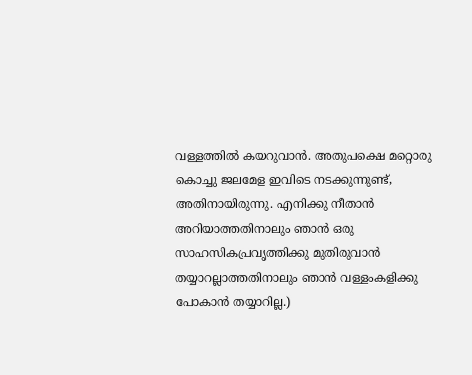വള്ളത്തില്‍ കയറുവാന്‍. അതുപക്ഷെ മറ്റൊരു കൊച്ചു ജലമേള ഇവിടെ നടക്കുന്നുണ്ട്‌, അതിനായിരുന്നു. എനിക്കു നീതാന്‍ അറിയാത്തതിനാലും ഞാന്‍ ഒരു സാഹസികപ്രവൃത്തിക്കു മുതിരുവാന്‍ തയ്യാറല്ലാത്തതിനാലും ഞാന്‍ വള്ളംകളിക്കു പോകാന്‍ തയ്യാറില്ല.)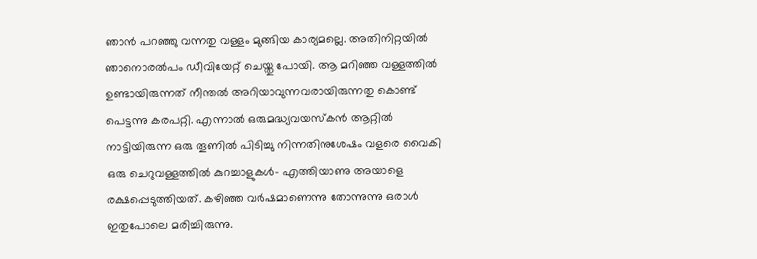ഞാന്‍ പറഞ്ഞു വന്നതു വള്ളം മുങ്ങിയ കാര്യമല്ലെ. അതിനിറ്റയില്‍ ഞാനൊരല്‍പം ഡീവിയേറ്റ്‌ ചെയ്തു പോയി. ആ മറിഞ്ഞ വള്ളത്തില്‍ ഉണ്ടായിരുന്നത്‌ നീന്തല്‍ അറിയാവുന്നവരായിരുന്നതു കൊണ്ട്‌ പെട്ടന്നു കരപറ്റി. എന്നാല്‍ ഒരുമദ്ധ്യവയസ്കന്‍ ആറ്റില്‍ നാട്ടിയിരുന്ന ഒരു തൂണില്‍ പിടിച്ചു നിന്നതിനുശേഷം വളരെ വൈകി ഒരു ചെറുവള്ളത്തില്‍ കുറച്ചാളുകള്‍- എത്തിയാണു അയാളെ രക്ഷപ്പെടുത്തിയത്‌. കഴിഞ്ഞ വര്‍ഷമാണെന്നു തോന്നുന്നു ഒരാള്‍ ഇതുപോലെ മരിച്ചിരുന്നു.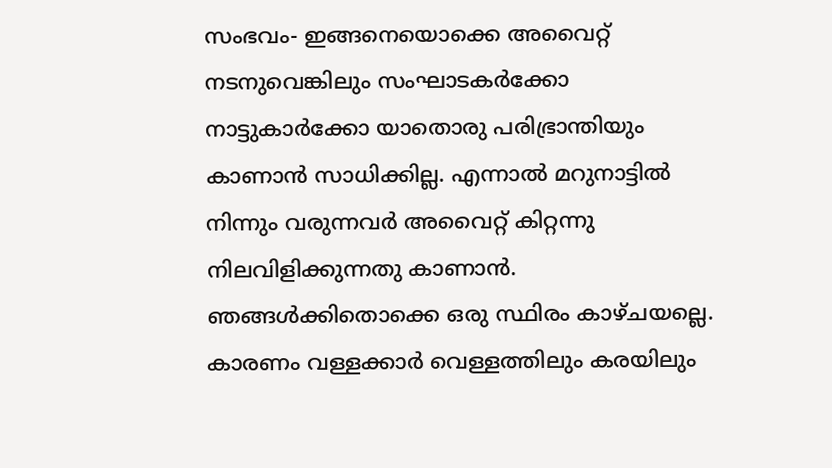സംഭവം- ഇങ്ങനെയൊക്കെ അവൈറ്റ്‌ നടനുവെങ്കിലും സംഘാടകര്‍ക്കോ നാട്ടുകാര്‍ക്കോ യാതൊരു പരിഭ്രാന്തിയും കാണാന്‍ സാധിക്കില്ല. എന്നാല്‍ മറുനാട്ടില്‍ നിന്നും വരുന്നവര്‍ അവൈറ്റ്‌ കിറ്റന്നു നിലവിളിക്കുന്നതു കാണാന്‍. ഞങ്ങള്‍ക്കിതൊക്കെ ഒരു സ്ഥിരം കാഴ്ചയല്ലെ. കാരണം വള്ളക്കാര്‍ വെള്ളത്തിലും കരയിലും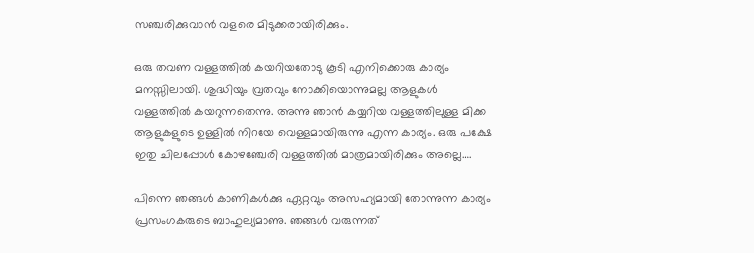സഞ്ചരിക്കുവാന്‍ വളരെ മിടുക്കരായിരിക്കും.

ഒരു തവണ വള്ളത്തില്‍ കയറിയതോടു കൂടി എനിക്കൊരു കാര്യം മനസ്സിലായി. ശുദ്ധിയും വ്രതവും നോക്കിയൊന്നുമല്ല ആളുകള്‍ വള്ളത്തില്‍ കയറുന്നതെന്നു. അന്നു ഞാന്‍ കയ്യറിയ വള്ളത്തിലുള്ള മിക്ക ആളുകളുടെ ഉള്ളില്‍ നിറയേ വെള്ളമായിരുന്നു എന്ന കാര്യം. ഒരു പക്ഷേ ഇതു ചിലപ്പോള്‍ കോഴഞ്ചേരി വള്ളത്തില്‍ മാത്രമായിരിക്കും അല്ലെ….

പിന്നെ ഞങ്ങള്‍ കാണികള്‍ക്കു ഏറ്റവും അസഹ്യമായി തോന്നുന്ന കാര്യം പ്രസംഗകരുടെ ബാഹുല്യമാണു. ഞങ്ങള്‍ വരുന്നത്‌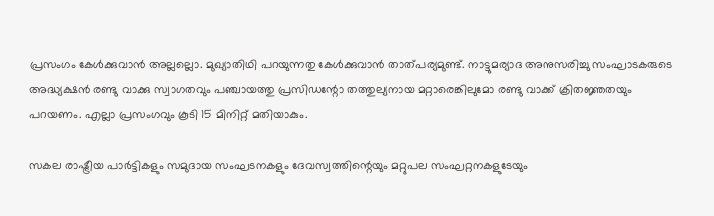പ്രസംഗം കേള്‍ക്കുവാന്‍ അല്ലല്ലൊ. മുഖ്യാതിഥി പറയുന്നതു കേള്‍ക്കുവാന്‍ താത്പര്യമുണ്ട്‌. നാട്ടുമര്യാദ അനുസരിച്ചു സംഘാടകരുടെ അദ്ധ്യക്ഷന്‍ രണ്ടു വാക്കു സ്വാഗതവും പഞ്ചായത്തു പ്രസിഡന്റോ തത്തുല്യനായ മറ്റാരെങ്കിലുമോ രണ്ടു വാക്ക്‌ ക്രിതജ്ഞതയും പറയണം. എല്ലാ പ്രസംഗവും കൂടി 15 മിനിറ്റ്‌ മതിയാകും.

സകല രാഷ്ട്രീയ പാര്‍ട്ടികളും സമുദായ സംഘടനകളും ദേവസ്വത്തിന്റെയും മറ്റുപല സംഘറ്റനകളുടേയും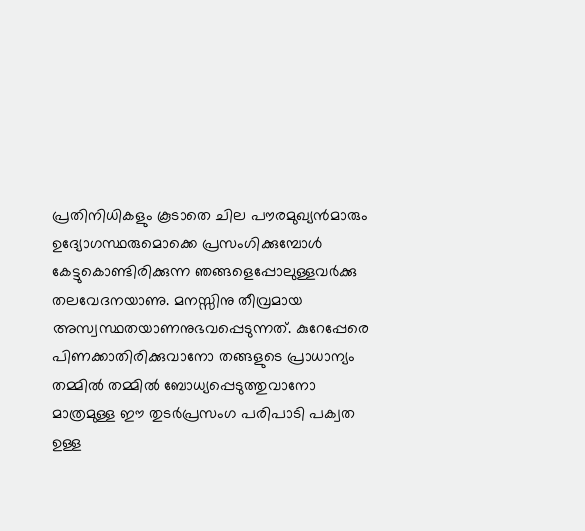പ്രതിനിധികളും കൂടാതെ ചില പൗരമുഖ്യന്‍മാരും ഉദ്യോഗസ്ഥരുമൊക്കെ പ്രസംഗിക്കുമ്പോള്‍ കേട്ടുകൊണ്ടിരിക്കുന്ന ഞങ്ങളെപ്പോലുള്ളവര്‍ക്കു തലവേദനയാണു. മനസ്സിനു തീവ്രമായ അസ്വസ്ഥതയാണനുഭവപ്പെടുന്നത്‌. കുറേപ്പേരെ പിണക്കാതിരിക്കുവാനോ തങ്ങളുടെ പ്രാധാന്യം തമ്മില്‍ തമ്മില്‍ ബോധ്യപ്പെടുത്തുവാനോ മാത്രമുള്ള ഈ തുടര്‍പ്രസംഗ പരിപാടി പക്വത ഉള്ള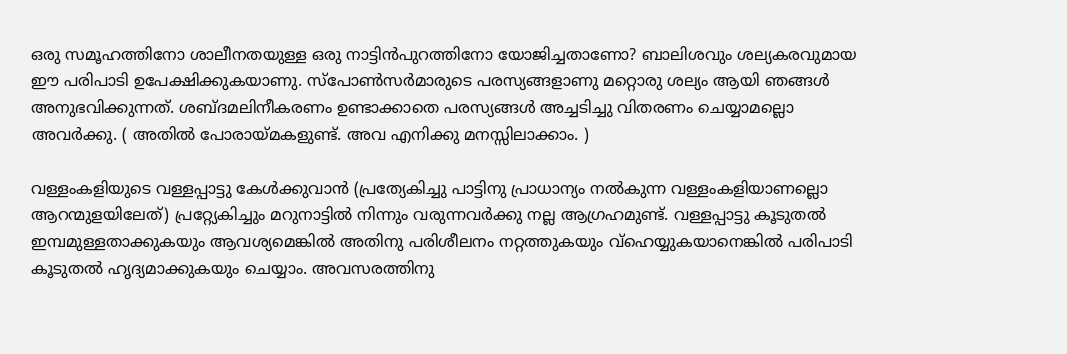ഒരു സമൂഹത്തിനോ ശാലീനതയുള്ള ഒരു നാട്ടിന്‍പുറത്തിനോ യോജിച്ചതാണോ? ബാലിശവും ശല്യകരവുമായ ഈ പരിപാടി ഉപേക്ഷിക്കുകയാണു. സ്പോണ്‍സര്‍മാരുടെ പരസ്യങ്ങളാണു മറ്റൊരു ശല്യം ആയി ഞങ്ങള്‍ അനുഭവിക്കുന്നത്‌. ശബ്ദമലിനീകരണം ഉണ്ടാക്കാതെ പരസ്യങ്ങള്‍ അച്ചടിച്ചു വിതരണം ചെയ്യാമല്ലൊ അവര്‍ക്കു. ( അതില്‍ പോരായ്മകളുണ്ട്‌. അവ എനിക്കു മനസ്സിലാക്കാം. )

വള്ളംകളിയുടെ വള്ളപ്പാട്ടു കേള്‍ക്കുവാന്‍ (പ്രത്യേകിച്ചു പാട്ടിനു പ്രാധാന്യം നല്‍കുന്ന വള്ളംകളിയാണല്ലൊ ആറന്മുളയിലേത്‌) പ്രറ്റ്യേകിച്ചും മറുനാട്ടില്‍ നിന്നും വരുന്നവര്‍ക്കു നല്ല ആഗ്രഹമുണ്ട്‌. വള്ളപ്പാട്ടു കൂടുതല്‍ ഇമ്പമുള്ളതാക്കുകയും ആവശ്യമെങ്കില്‍ അതിനു പരിശീലനം നറ്റത്തുകയും വ്ഹെയ്യുകയാനെങ്കില്‍ പരിപാടി കൂടുതല്‍ ഹൃദ്യമാക്കുകയും ചെയ്യാം. അവസരത്തിനു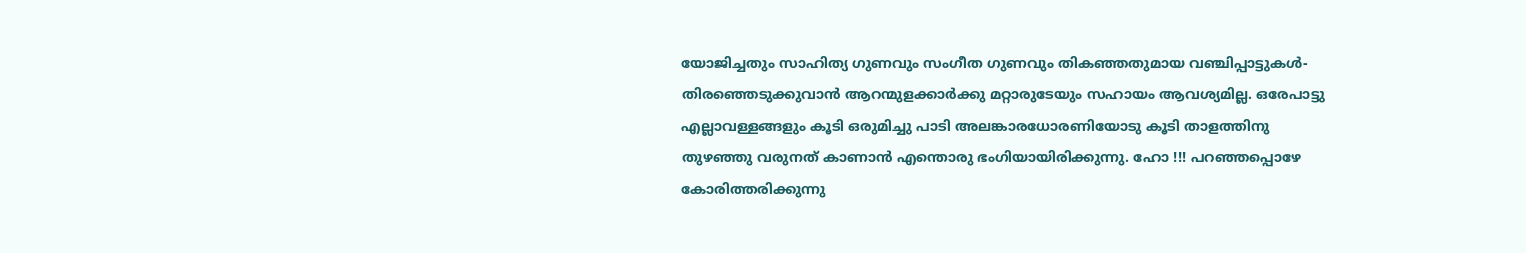യോജിച്ചതും സാഹിത്യ ഗുണവും സംഗീത ഗുണവും തികഞ്ഞതുമായ വഞ്ചിപ്പാട്ടുകള്‍- തിരഞ്ഞെടുക്കുവാന്‍ ആറന്മുളക്കാര്‍ക്കു മറ്റാരുടേയും സഹായം ആവശ്യമില്ല. ഒരേപാട്ടു എല്ലാവള്ളങ്ങളും കൂടി ഒരുമിച്ചു പാടി അലങ്കാരധോരണിയോടു കൂടി താളത്തിനു തുഴഞ്ഞു വരുനത്‌ കാണാന്‍ എന്തൊരു ഭംഗിയായിരിക്കുന്നു. ഹോ !!! പറഞ്ഞപ്പൊഴേ കോരിത്തരിക്കുന്നു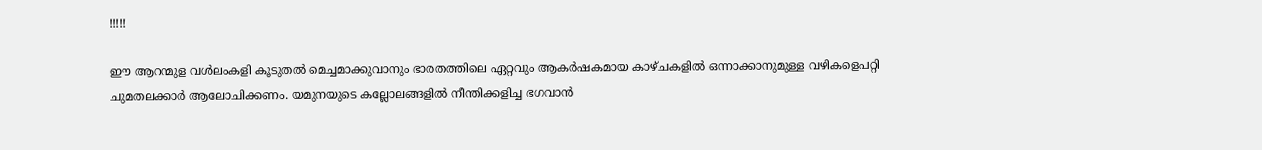!!!!!

ഈ ആറന്മുള വള്‍ലംകളി കൂടുതല്‍ മെച്ചമാക്കുവാനും ഭാരതത്തിലെ ഏറ്റവും ആകര്‍ഷകമായ കാഴ്ചകളില്‍ ഒന്നാക്കാനുമുള്ള വഴികളെപറ്റി ചുമതലക്കാര്‍ ആലോചിക്കണം. യമുനയുടെ കല്ലോലങ്ങളില്‍ നീന്തിക്കളിച്ച ഭഗവാന്‍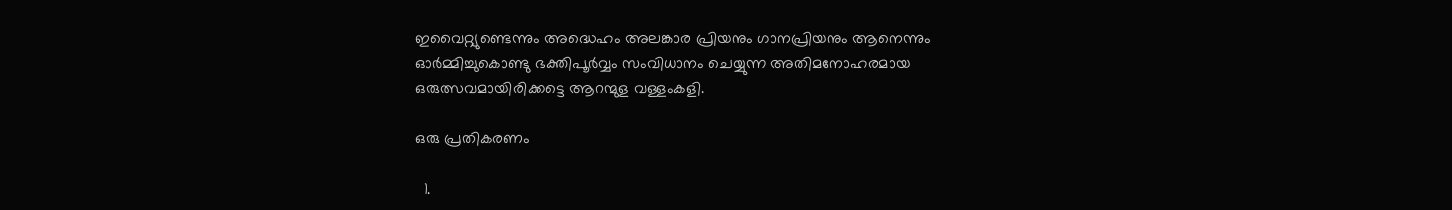ഇവൈറ്റ്യുണ്ടെന്നും അദ്ധെഹം അലങ്കാര പ്രിയനും ഗാനപ്രിയനും ആനെന്നും ഓര്‍മ്മിച്ചുകൊണ്ടു ഭക്തിപൂര്‍വ്വം സംവിധാനം ചെയ്യുന്ന അതിമനോഹരമായ ഒരുത്സവമായിരിക്കട്ടെ ആറന്മുള വള്ളംകളി.

ഒരു പ്രതികരണം

  1.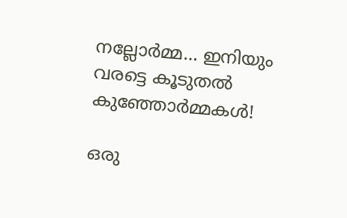നല്ലോര്‍മ്മ… ഇനിയും വരട്ടെ കൂടുതല്‍ കുഞ്ഞോര്‍മ്മകള്‍!

ഒരു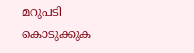മറുപടി കൊടുക്കുക